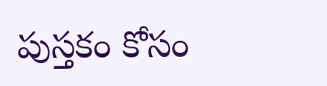పుస్తకం కోసం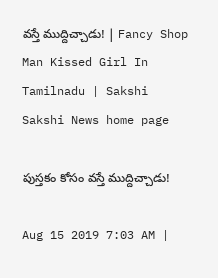వస్తే ముద్దిచ్చాడు! | Fancy Shop Man Kissed Girl In Tamilnadu | Sakshi
Sakshi News home page

పుస్తకం కోసం వస్తే ముద్దిచ్చాడు!

Aug 15 2019 7:03 AM |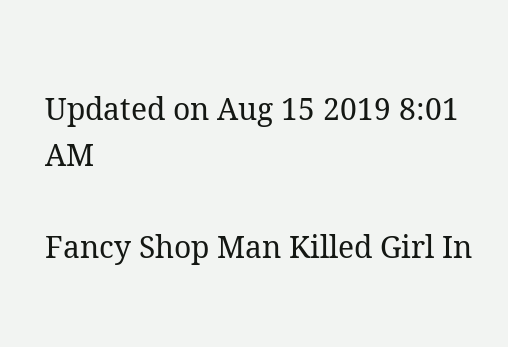Updated on Aug 15 2019 8:01 AM

Fancy Shop Man Killed Girl In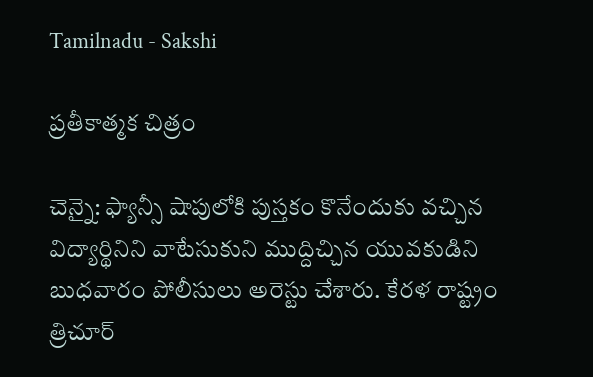Tamilnadu - Sakshi

ప్రతీకాత్మక చిత్రం

చెన్నై: ఫ్యాన్సీ షాపులోకి పుస్తకం కొనేందుకు వచ్చిన విద్యార్థినిని వాటేసుకుని ముద్దిచ్చిన యువకుడిని బుధవారం పోలీసులు అరెస్టు చేశారు. కేరళ రాష్ట్రం త్రిచూర్‌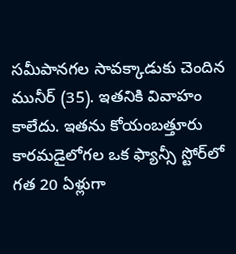సమీపానగల సావక్కాడుకు చెందిన మునీర్‌ (35). ఇతనికి వివాహం కాలేదు. ఇతను కోయంబత్తూరు కారమడైలోగల ఒక ఫ్యాన్సీ స్టోర్‌లో గత 20 ఏళ్లుగా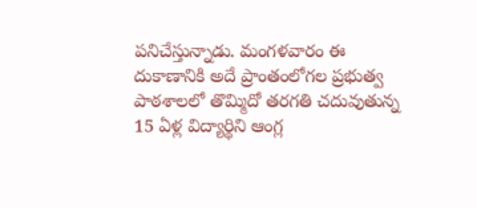పనిచేస్తున్నాడు. మంగళవారం ఈ దుకాణానికి అదే ప్రాంతంలోగల ప్రభుత్వ పాఠశాలలో తొమ్మిదో తరగతి చదువుతున్న 15 ఏళ్ల విద్యార్థిని ఆంగ్ల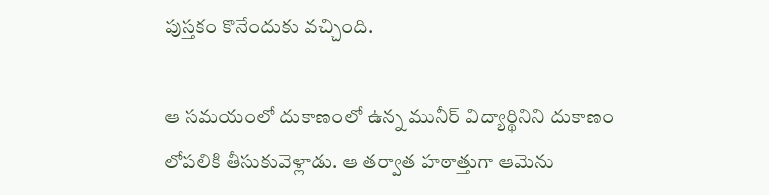పుస్తకం కొనేందుకు వచ్చింది.

ఆ సమయంలో దుకాణంలో ఉన్న మునీర్‌ విద్యార్థినిని దుకాణం లోపలికి తీసుకువెళ్లాడు. ఆ తర్వాత హఠాత్తుగా ఆమెను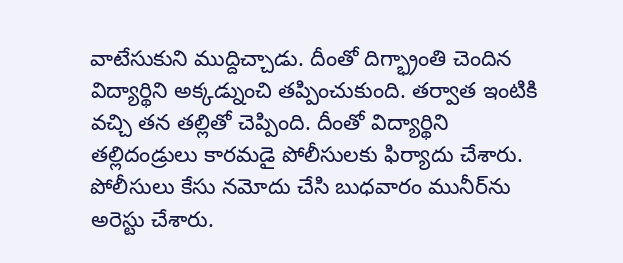వాటేసుకుని ముద్దిచ్చాడు. దీంతో దిగ్భ్రాంతి చెందిన విద్యార్థిని అక్కడ్నుంచి తప్పించుకుంది. తర్వాత ఇంటికి వచ్చి తన తల్లితో చెప్పింది. దీంతో విద్యార్థిని తల్లిదండ్రులు కారమడై పోలీసులకు ఫిర్యాదు చేశారు. పోలీసులు కేసు నమోదు చేసి బుధవారం మునీర్‌ను అరెస్టు చేశారు.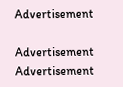Advertisement

Advertisement
Advertisement